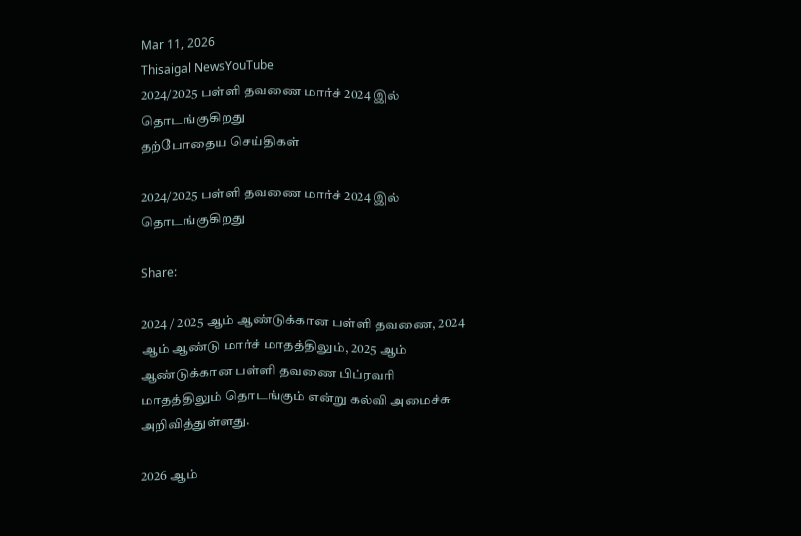Mar 11, 2026
Thisaigal NewsYouTube
2024/2025 பள்ளி தவணை மார்ச் 2024 இல் தொடங்குகிறது
தற்போதைய செய்திகள்

2024/2025 பள்ளி தவணை மார்ச் 2024 இல் தொடங்குகிறது

Share:

2024 / 2025 ஆம் ஆண்டுக்கான பள்ளி தவணை, 2024 ஆம் ஆண்டு மார்ச் மாதத்திலும், 2025 ஆம் ஆண்டுக்கான பள்ளி தவணை பிப்ரவரி மாதத்திலும் தொடங்கும் என்று கல்வி அமைச்சு அறிவித்துள்ளது.

2026 ஆம்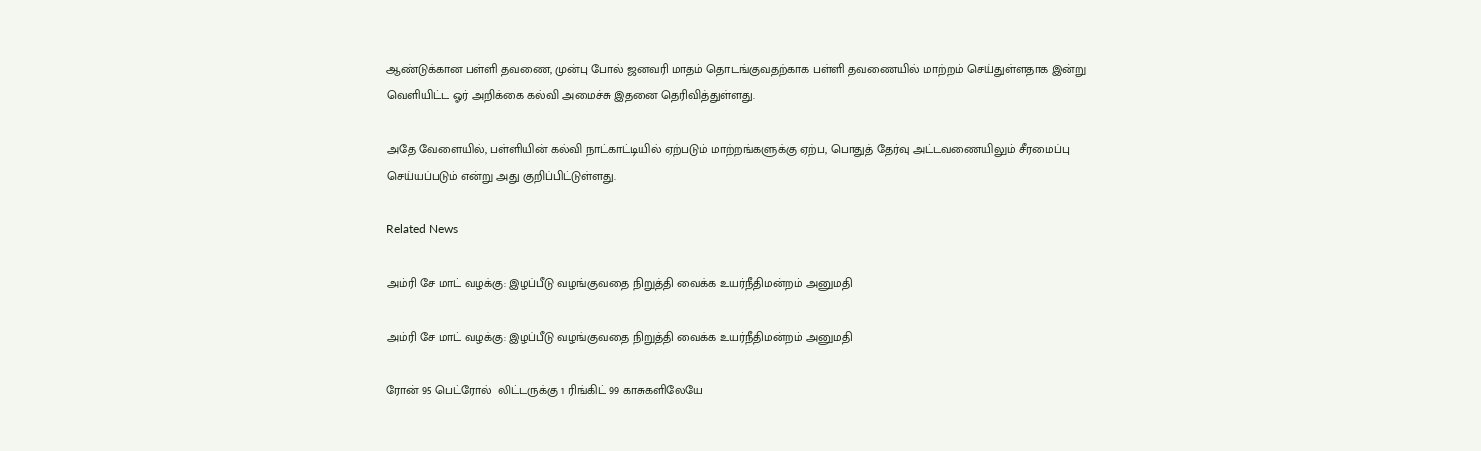ஆண்டுக்கான பள்ளி தவணை, முன்பு போல் ஜனவரி மாதம் தொடங்குவதற்காக பள்ளி தவணையில் மாற்றம் செய்துள்ளதாக இன்று வெளியிட்ட ஓர் அறிக்கை கல்வி அமைச்சு இதனை தெரிவித்துள்ளது.

அதே வேளையில், பள்ளியின் கல்வி நாட்காட்டியில் ஏற்படும் மாற்றங்களுக்கு ஏற்ப, பொதுத் தேர்வு அட்டவணையிலும் சீரமைப்பு செய்யப்படும் என்று அது குறிப்பிட்டுள்ளது.

Related News

அம்ரி சே மாட் வழக்கு: இழப்பீடு வழங்குவதை நிறுத்தி வைக்க உயர்நீதிமன்றம் அனுமதி

அம்ரி சே மாட் வழக்கு: இழப்பீடு வழங்குவதை நிறுத்தி வைக்க உயர்நீதிமன்றம் அனுமதி

ரோன் 95 பெட்ரோல்  லிட்டருக்கு 1 ரிங்கிட் 99 காசுகளிலேயே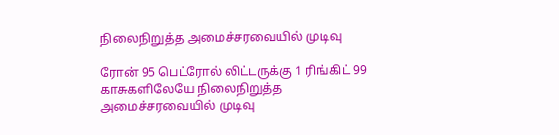நிலைநிறுத்த அமைச்சரவையில் முடிவு

ரோன் 95 பெட்ரோல் லிட்டருக்கு 1 ரிங்கிட் 99 காசுகளிலேயே நிலைநிறுத்த அமைச்சரவையில் முடிவு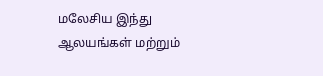மலேசிய இந்து ஆலயங்கள் மற்றும்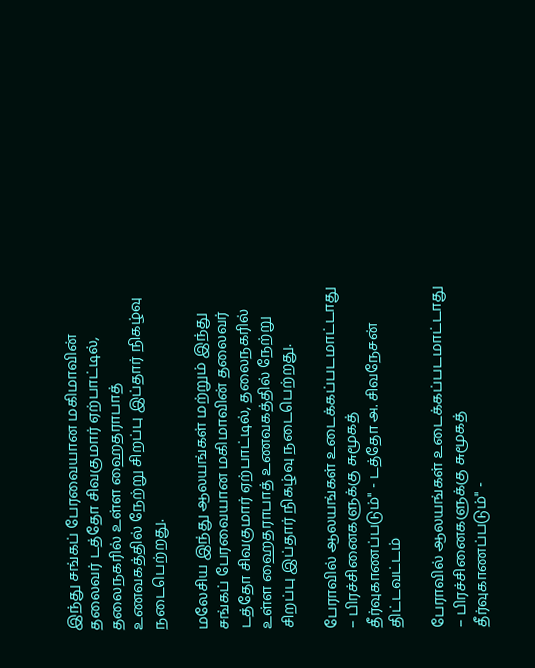இந்து சங்கப் பேரவையான மகிமாவின் தலைவர் டத்தோ சிவகுமார் ஏற்பாட்டில், தலைநகரில் உள்ள ஹைதராபாத் உணவகத்தில் நேற்று சிறப்பு இப்தார் நிகழ்வு நடைபெற்றது.

மலேசிய இந்து ஆலயங்கள் மற்றும் இந்து சங்கப் பேரவையான மகிமாவின் தலைவர் டத்தோ சிவகுமார் ஏற்பாட்டில், தலைநகரில் உள்ள ஹைதராபாத் உணவகத்தில் நேற்று சிறப்பு இப்தார் நிகழ்வு நடைபெற்றது.

பேராவில் ஆலயங்கள் உடைக்கப்படமாட்டாது – பிரச்சினைகளுக்கு சுமூகத் தீர்வுகாணப்படும்" - டத்தோ அ. சிவநேசன் திட்டவட்டம்

பேராவில் ஆலயங்கள் உடைக்கப்படமாட்டாது – பிரச்சினைகளுக்கு சுமூகத் தீர்வுகாணப்படும்" -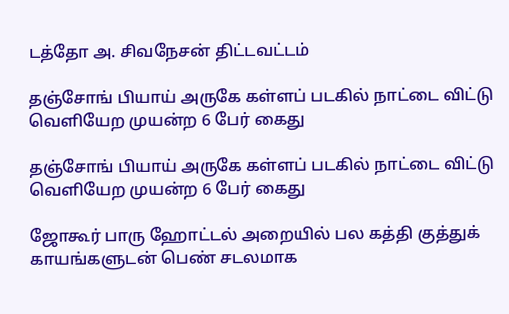டத்தோ அ. சிவநேசன் திட்டவட்டம்

தஞ்சோங் பியாய் அருகே கள்ளப் படகில் நாட்டை விட்டு வெளியேற முயன்ற 6 பேர் கைது

தஞ்சோங் பியாய் அருகே கள்ளப் படகில் நாட்டை விட்டு வெளியேற முயன்ற 6 பேர் கைது

ஜோகூர் பாரு ஹோட்டல் அறையில் பல கத்தி குத்துக் காயங்களுடன் பெண் சடலமாக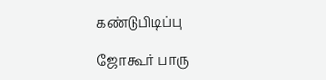கண்டுபிடிப்பு

ஜோகூர் பாரு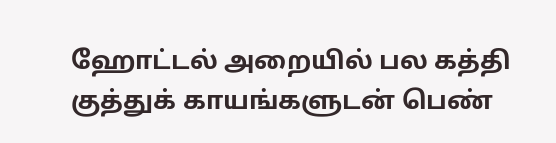ஹோட்டல் அறையில் பல கத்தி குத்துக் காயங்களுடன் பெண்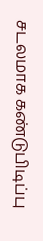சடலமாக கண்டுபிடிப்பு